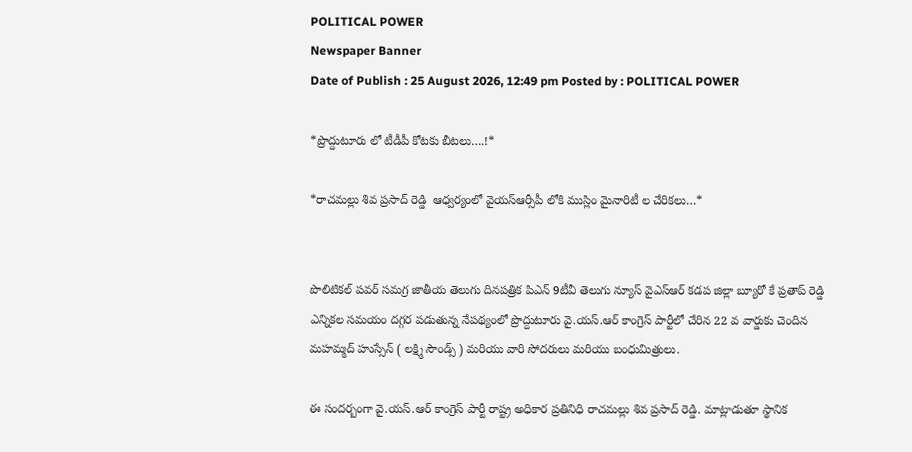POLITICAL POWER
Newspaper Banner
Date of Publish : 25 August 2026, 12:49 pm Posted by : POLITICAL POWER

*ప్రొద్దుటూరు లో టీడీపీ కోటకు బీటలు….!*

*రాచమల్లు శివ ప్రసాద్ రెడ్డి  ఆధ్వర్యంలో వైయస్ఆర్సీపీ లోకి ముస్లిం మైనారిటీ ల చేరికలు…*


పొలిటికల్ పవర్ సమగ్ర జాతీయ తెలుగు దినపత్రిక పిఎన్ 9టీవీ తెలుగు న్యూస్ వైఎస్ఆర్ కడప జిల్లా బ్యూరో కే ప్రతాప్ రెడ్డి
ఎన్నికల సమయం దగ్గర పడుతున్న నేపథ్యంలో ప్రొద్దుటూరు వై.యస్.ఆర్ కాంగ్రెస్ పార్టీలో చేరిన 22 వ వార్డుకు చెందిన మహమ్మద్ హుస్సేన్ ( లక్ష్మి సౌండ్స్ ) మరియు వారి సోదరులు మరియు బంధుమిత్రులు.

ఈ సందర్బంగా వై.యస్.ఆర్ కాంగ్రెస్ పార్టీ రాష్ట్ర అధికార ప్రతినిధి రాచమల్లు శివ ప్రసాద్ రెడ్డి. మాట్లాడుతూ స్థానిక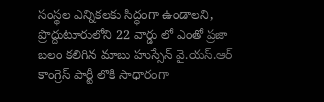సంస్థల ఎన్నికలకు సిద్ధంగా ఉండాలని, ప్రొద్దుటూరులోని 22 వార్డు లో ఎంతో ప్రజా బలం కలిగిన మాబు హుస్సేన్ వై.యస్.ఆర్ కాంగ్రెస్ పార్టీ లొకి సాధారంగా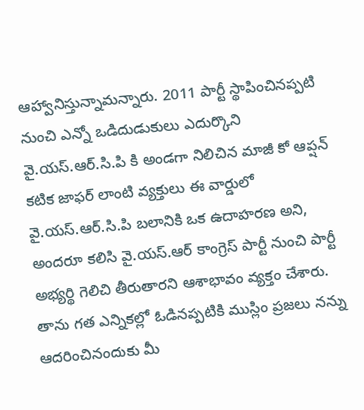ఆహ్వానిస్తున్నామన్నారు. 2011 పార్టీ స్థాపించినప్పటి నుంచి ఎన్నో ఒడిదుడుకులు ఎదుర్కొని వై.యస్.ఆర్.సి.పి కి అండగా నిలిచిన మాజీ కో ఆప్షన్ కటిక జాఫర్ లాంటి వ్యక్తులు ఈ వార్డులో వై.యస్.ఆర్.సి.పి బలానికి ఒక ఉదాహరణ అని, అందరూ కలిసి వై.యస్.ఆర్ కాంగ్రెస్ పార్టీ నుంచి పార్టీ అభ్యర్థి గెలిచి తీరుతారని ఆశాభావం వ్యక్తం చేశారు. తాను గత ఎన్నికల్లో ఓడినప్పటికి ముస్లిం ప్రజలు నన్ను ఆదరించినందుకు మీ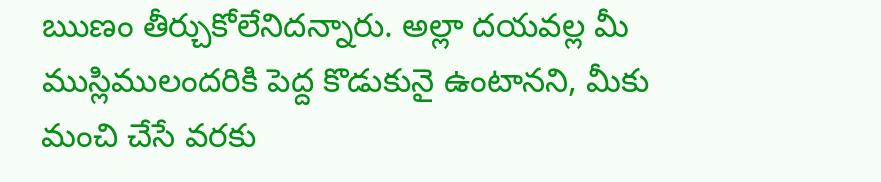ఋణం తీర్చుకోలేనిదన్నారు. అల్లా దయవల్ల మీ ముస్లిములందరికి పెద్ద కొడుకునై ఉంటానని, మీకు మంచి చేసే వరకు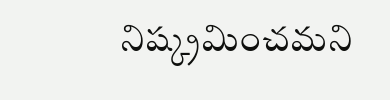నిష్క్రమించమని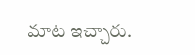మాట ఇచ్చారు.